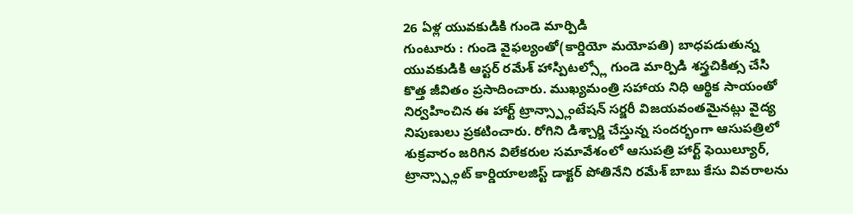26 ఏళ్ల యువకుడికి గుండె మార్పిడి
గుంటూరు : గుండె వైఫల్యంతో(కార్డియో మయోపతి) బాధపడుతున్న యువకుడికి ఆస్టర్ రమేశ్ హాస్పిటల్స్లో గుండె మార్పిడి శస్త్రచికిత్స చేసి కొత్త జీవితం ప్రసాదించారు. ముఖ్యమంత్రి సహాయ నిధి ఆర్థిక సాయంతో నిర్వహించిన ఈ హార్ట్ ట్రాన్స్ప్లాంటేషన్ సర్జరీ విజయవంతమైనట్లు వైద్య నిపుణులు ప్రకటించారు. రోగిని డిశ్చార్జి చేస్తున్న సందర్భంగా ఆసుపత్రిలో శుక్రవారం జరిగిన విలేకరుల సమావేశంలో ఆసుపత్రి హార్ట్ ఫెయిల్యూర్, ట్రాన్స్ప్లాంట్ కార్డియాలజిస్ట్ డాక్టర్ పోతినేని రమేశ్ బాబు కేసు వివరాలను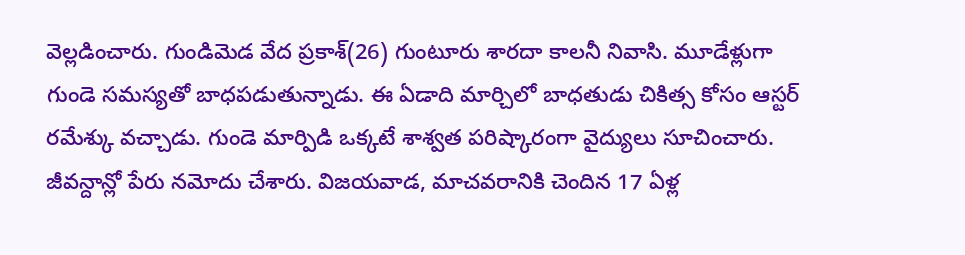వెల్లడించారు. గుండిమెడ వేద ప్రకాశ్(26) గుంటూరు శారదా కాలనీ నివాసి. మూడేళ్లుగా గుండె సమస్యతో బాధపడుతున్నాడు. ఈ ఏడాది మార్చిలో బాధతుడు చికిత్స కోసం ఆస్టర్ రమేశ్కు వచ్చాడు. గుండె మార్పిడి ఒక్కటే శాశ్వత పరిష్కారంగా వైద్యులు సూచించారు. జీవన్దాన్లో పేరు నమోదు చేశారు. విజయవాడ, మాచవరానికి చెందిన 17 ఏళ్ల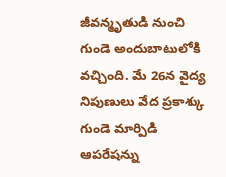జీవన్మృతుడి నుంచి గుండె అందుబాటులోకి వచ్చింది. మే 26న వైద్య నిపుణులు వేద ప్రకాశ్కు గుండె మార్పిడి ఆపరేషన్ను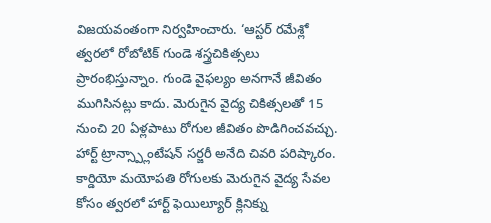విజయవంతంగా నిర్వహించారు. ‘ఆస్టర్ రమేశ్లో త్వరలో రోబోటిక్ గుండె శస్త్రచికిత్సలు ప్రారంభిస్తున్నాం. గుండె వైఫల్యం అనగానే జీవితం ముగిసినట్లు కాదు. మెరుగైన వైద్య చికిత్సలతో 15 నుంచి 20 ఏళ్లపాటు రోగుల జీవితం పొడిగించవచ్చు. హార్ట్ ట్రాన్స్ప్లాంటేషన్ సర్జరీ అనేది చివరి పరిష్కారం. కార్డియో మయోపతి రోగులకు మెరుగైన వైద్య సేవల కోసం త్వరలో హార్ట్ ఫెయిల్యూర్ క్లినిక్ను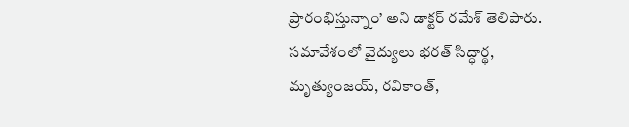ప్రారంభిస్తున్నాం’ అని డాక్టర్ రమేశ్ తెలిపారు. సమావేశంలో వైద్యులు భరత్ సిద్ధార్థ, మృత్యుంజయ్, రవికాంత్,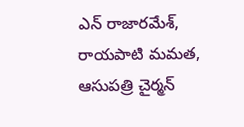ఎన్ రాజారమేశ్, రాయపాటి మమత, ఆసుపత్రి చైర్మన్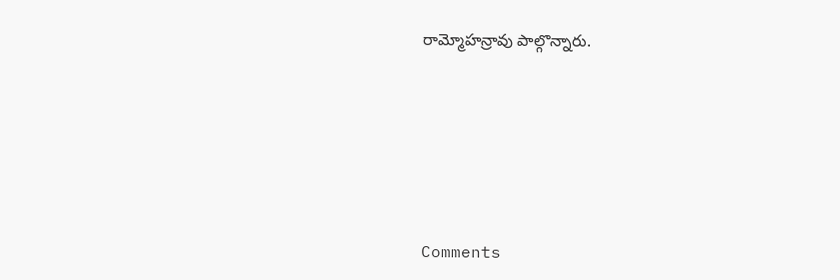రామ్మోహన్రావు పాల్గొన్నారు.








Comments